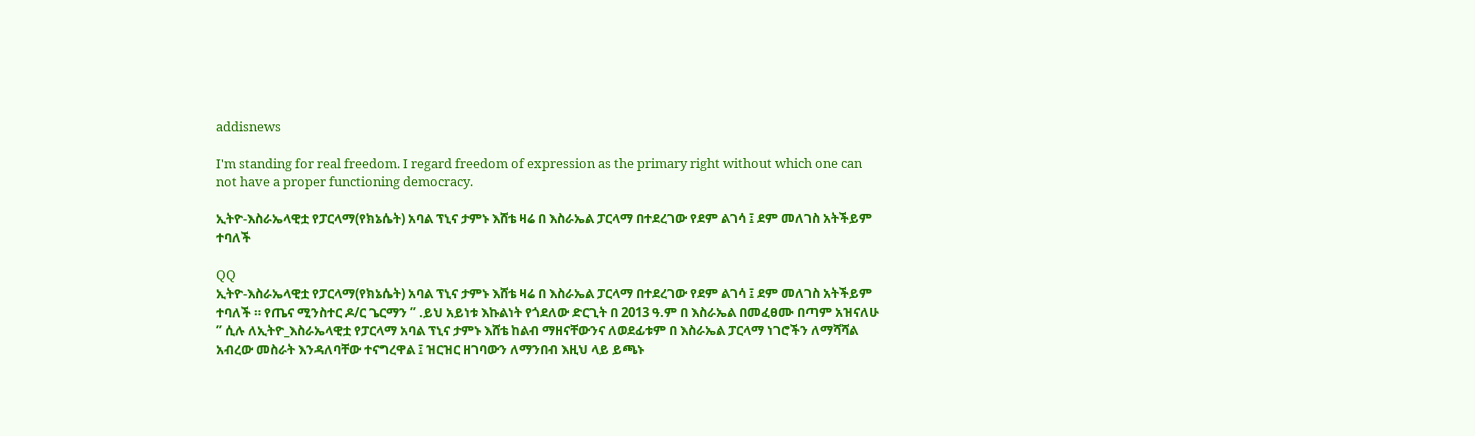addisnews

I'm standing for real freedom. I regard freedom of expression as the primary right without which one can not have a proper functioning democracy.

ኢትዮ-እስራኤላዊቷ የፓርላማ(የክኔሴት) አባል ፕኒና ታምኑ እሸቴ ዛሬ በ እስራኤል ፓርላማ በተደረገው የደም ልገሳ ፤ ደም መለገስ አትችይም ተባለች

QQ
ኢትዮ-እስራኤላዊቷ የፓርላማ(የክኔሴት) አባል ፕኒና ታምኑ እሸቴ ዛሬ በ እስራኤል ፓርላማ በተደረገው የደም ልገሳ ፤ ደም መለገስ አትችይም ተባለች ። የጤና ሚንስተር ዶ/ር ጌርማን ” .ይህ አይነቱ እኩልነት የጎደለው ድርጊት በ 2013 ዓ.ም በ እስራኤል በመፈፀሙ በጣም አዝናለሁ ” ሲሉ ለኢትዮ_እስራኤላዊቷ የፓርላማ አባል ፕኒና ታምኑ እሸቴ ከልብ ማዘናቸውንና ለወደፊቱም በ እስራኤል ፓርላማ ነገሮችን ለማሻሻል አብረው መስራት እንዳለባቸው ተናግረዋል ፤ ዝርዝር ዘገባውን ለማንበብ እዚህ ላይ ይጫኑ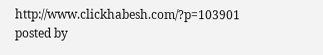http://www.clickhabesh.com/?p=103901
posted by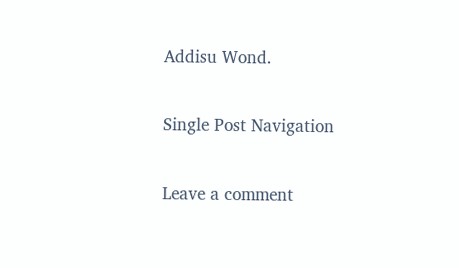Addisu Wond.

Single Post Navigation

Leave a comment